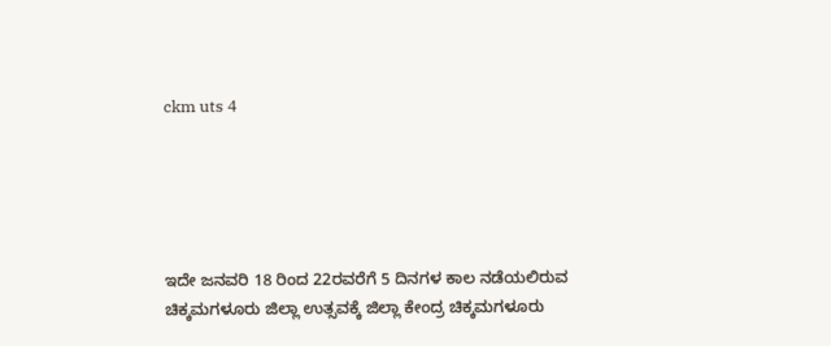ckm uts 4





ಇದೇ ಜನವರಿ 18 ರಿಂದ 22ರವರೆಗೆ 5 ದಿನಗಳ ಕಾಲ ನಡೆಯಲಿರುವ ಚಿಕ್ಕಮಗಳೂರು ಜಿಲ್ಲಾ ಉತ್ಸವಕ್ಕೆ ಜಿಲ್ಲಾ ಕೇಂದ್ರ ಚಿಕ್ಕಮಗಳೂರು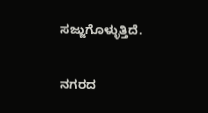ಸಜ್ಜುಗೊಳ್ಳುತ್ತಿದೆ.

ನಗರದ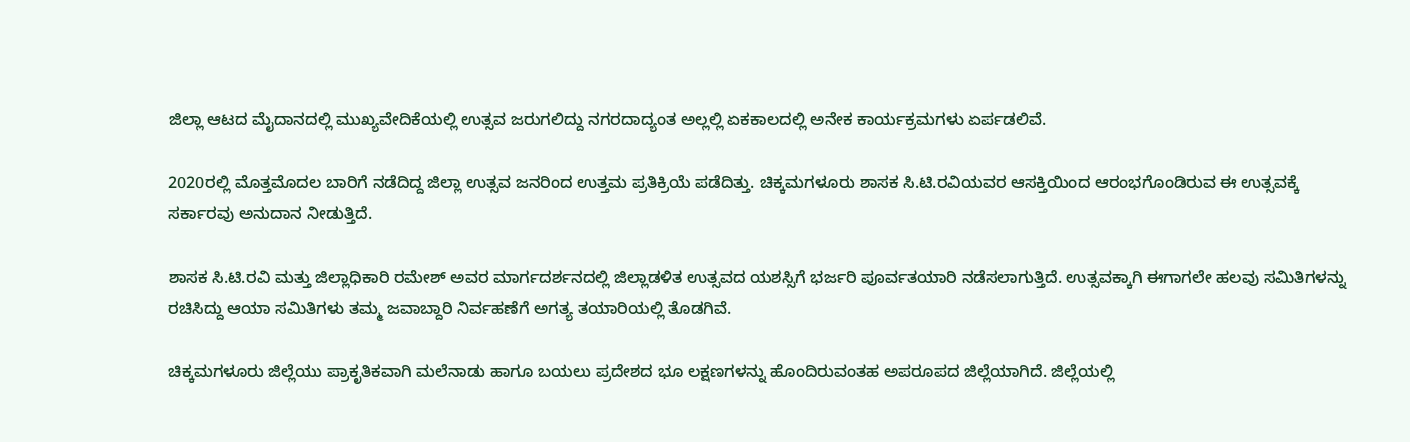ಜಿಲ್ಲಾ ಆಟದ ಮೈದಾನದಲ್ಲಿ ಮುಖ್ಯವೇದಿಕೆಯಲ್ಲಿ ಉತ್ಸವ ಜರುಗಲಿದ್ದು ನಗರದಾದ್ಯಂತ ಅಲ್ಲಲ್ಲಿ ಏಕಕಾಲದಲ್ಲಿ ಅನೇಕ ಕಾರ್ಯಕ್ರಮಗಳು ಏರ್ಪಡಲಿವೆ.

2020ರಲ್ಲಿ ಮೊತ್ತಮೊದಲ ಬಾರಿಗೆ ನಡೆದಿದ್ದ ಜಿಲ್ಲಾ ಉತ್ಸವ ಜನರಿಂದ ಉತ್ತಮ ಪ್ರತಿಕ್ರಿಯೆ ಪಡೆದಿತ್ತು. ಚಿಕ್ಕಮಗಳೂರು ಶಾಸಕ ಸಿ.ಟಿ.ರವಿಯವರ ಆಸಕ್ತಿಯಿಂದ ಆರಂಭಗೊಂಡಿರುವ ಈ ಉತ್ಸವಕ್ಕೆ ಸರ್ಕಾರವು ಅನುದಾನ ನೀಡುತ್ತಿದೆ.

ಶಾಸಕ ಸಿ.ಟಿ.ರವಿ ಮತ್ತು ಜಿಲ್ಲಾಧಿಕಾರಿ ರಮೇಶ್ ಅವರ ಮಾರ್ಗದರ್ಶನದಲ್ಲಿ ಜಿಲ್ಲಾಡಳಿತ ಉತ್ಸವದ ಯಶಸ್ಸಿಗೆ ಭರ್ಜರಿ ಪೂರ್ವತಯಾರಿ ನಡೆಸಲಾಗುತ್ತಿದೆ. ಉತ್ಸವಕ್ಕಾಗಿ ಈಗಾಗಲೇ ಹಲವು ಸಮಿತಿಗಳನ್ನು ರಚಿಸಿದ್ದು ಆಯಾ ಸಮಿತಿಗಳು ತಮ್ಮ ಜವಾಬ್ದಾರಿ ನಿರ್ವಹಣೆಗೆ ಅಗತ್ಯ ತಯಾರಿಯಲ್ಲಿ ತೊಡಗಿವೆ.

ಚಿಕ್ಕಮಗಳೂರು ಜಿಲ್ಲೆಯು ಪ್ರಾಕೃತಿಕವಾಗಿ ಮಲೆನಾಡು ಹಾಗೂ ಬಯಲು ಪ್ರದೇಶದ ಭೂ ಲಕ್ಷಣಗಳನ್ನು ಹೊಂದಿರುವಂತಹ ಅಪರೂಪದ ಜಿಲ್ಲೆಯಾಗಿದೆ. ಜಿಲ್ಲೆಯಲ್ಲಿ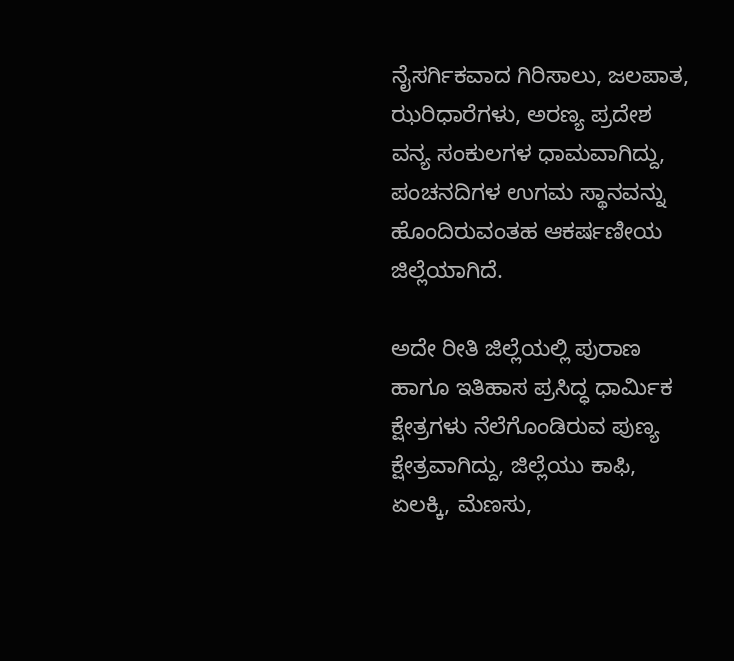ನೈಸರ್ಗಿಕವಾದ ಗಿರಿಸಾಲು, ಜಲಪಾತ, ಝರಿಧಾರೆಗಳು, ಅರಣ್ಯ ಪ್ರದೇಶ ವನ್ಯ ಸಂಕುಲಗಳ ಧಾಮವಾಗಿದ್ದು, ಪಂಚನದಿಗಳ ಉಗಮ ಸ್ಥಾನವನ್ನು ಹೊಂದಿರುವಂತಹ ಆಕರ್ಷಣೀಯ ಜಿಲ್ಲೆಯಾಗಿದೆ.

ಅದೇ ರೀತಿ ಜಿಲ್ಲೆಯಲ್ಲಿ ಪುರಾಣ ಹಾಗೂ ಇತಿಹಾಸ ಪ್ರಸಿದ್ಧ ಧಾರ್ಮಿಕ ಕ್ಷೇತ್ರಗಳು ನೆಲೆಗೊಂಡಿರುವ ಪುಣ್ಯ ಕ್ಷೇತ್ರವಾಗಿದ್ದು, ಜಿಲ್ಲೆಯು ಕಾಫಿ, ಏಲಕ್ಕಿ, ಮೆಣಸು,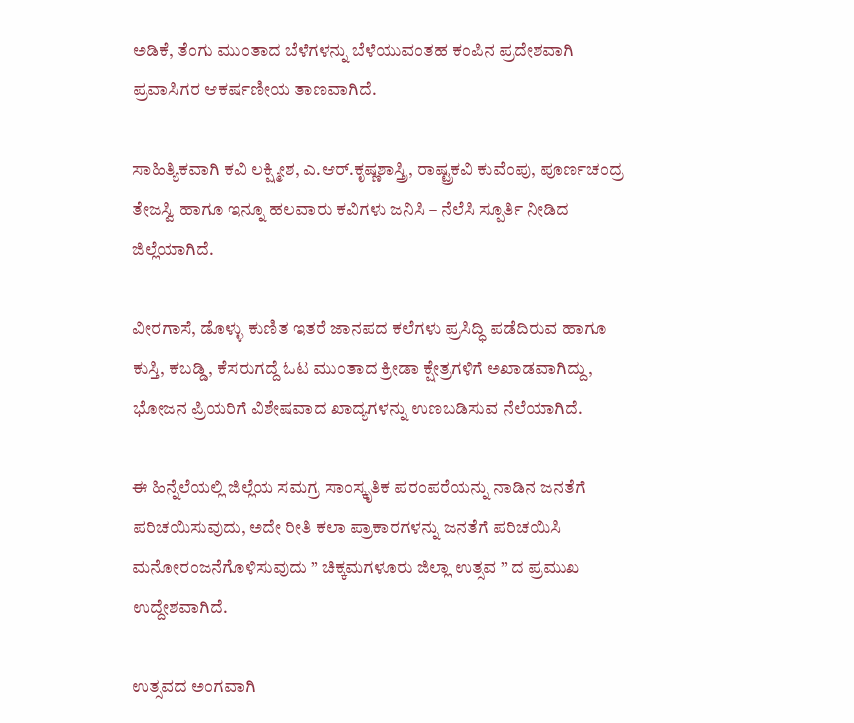ಅಡಿಕೆ, ತೆಂಗು ಮುಂತಾದ ಬೆಳೆಗಳನ್ನು ಬೆಳೆಯುವಂತಹ ಕಂಪಿನ ಪ್ರದೇಶವಾಗಿ ಪ್ರವಾಸಿಗರ ಆಕರ್ಷಣೀಯ ತಾಣವಾಗಿದೆ.

ಸಾಹಿತ್ಯಿಕವಾಗಿ ಕವಿ ಲಕ್ಷ್ಮೀಶ, ಎ.ಆರ್.ಕೃಷ್ಣಶಾಸ್ತ್ರಿ, ರಾಷ್ಟ್ರಕವಿ ಕುವೆಂಪು, ಪೂರ್ಣಚಂದ್ರ ತೇಜಸ್ವಿ ಹಾಗೂ ಇನ್ನೂ ಹಲವಾರು ಕವಿಗಳು ಜನಿಸಿ – ನೆಲೆಸಿ ಸ್ಪೂರ್ತಿ ನೀಡಿದ ಜಿಲ್ಲೆಯಾಗಿದೆ.

ವೀರಗಾಸೆ, ಡೊಳ್ಳು ಕುಣಿತ ಇತರೆ ಜಾನಪದ ಕಲೆಗಳು ಪ್ರಸಿದ್ಧಿ ಪಡೆದಿರುವ ಹಾಗೂ ಕುಸ್ತಿ, ಕಬಡ್ಡಿ, ಕೆಸರುಗದ್ದೆ ಓಟ ಮುಂತಾದ ಕ್ರೀಡಾ ಕ್ಷೇತ್ರಗಳಿಗೆ ಅಖಾಡವಾಗಿದ್ದು, ಭೋಜನ ಪ್ರಿಯರಿಗೆ ವಿಶೇಷವಾದ ಖಾದ್ಯಗಳನ್ನು ಉಣಬಡಿಸುವ ನೆಲೆಯಾಗಿದೆ.

ಈ ಹಿನ್ನೆಲೆಯಲ್ಲಿ ಜಿಲ್ಲೆಯ ಸಮಗ್ರ ಸಾಂಸ್ಕೃತಿಕ ಪರಂಪರೆಯನ್ನು ನಾಡಿನ ಜನತೆಗೆ ಪರಿಚಯಿಸುವುದು, ಅದೇ ರೀತಿ ಕಲಾ ಪ್ರಾಕಾರಗಳನ್ನು ಜನತೆಗೆ ಪರಿಚಯಿಸಿ ಮನೋರಂಜನೆಗೊಳಿಸುವುದು ” ಚಿಕ್ಕಮಗಳೂರು ಜಿಲ್ಲಾ ಉತ್ಸವ ” ದ ಪ್ರಮುಖ ಉದ್ದೇಶವಾಗಿದೆ.

ಉತ್ಸವದ ಅಂಗವಾಗಿ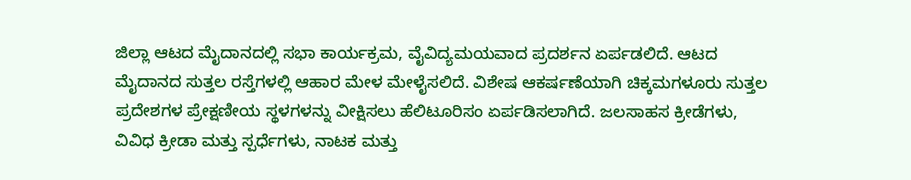ಜಿಲ್ಲಾ ಆಟದ ಮೈದಾನದಲ್ಲಿ ಸಭಾ ಕಾರ್ಯಕ್ರಮ, ವೈವಿದ್ಯಮಯವಾದ ಪ್ರದರ್ಶನ ಏರ್ಪಡಲಿದೆ. ಆಟದ ಮೈದಾನದ ಸುತ್ತಲ ರಸ್ತೆಗಳಲ್ಲಿ ಆಹಾರ ಮೇಳ ಮೇಳೈಸಲಿದೆ. ವಿಶೇಷ ಆಕರ್ಷಣೆಯಾಗಿ ಚಿಕ್ಕಮಗಳೂರು ಸುತ್ತಲ ಪ್ರದೇಶಗಳ ಪ್ರೇಕ್ಷಣೀಯ ಸ್ಥಳಗಳನ್ನು ವೀಕ್ಷಿಸಲು ಹೆಲಿಟೂರಿಸಂ ಏರ್ಪಡಿಸಲಾಗಿದೆ. ಜಲಸಾಹಸ ಕ್ರೀಡೆಗಳು, ವಿವಿಧ ಕ್ರೀಡಾ ಮತ್ತು ಸ್ಪರ್ಧೆಗಳು, ನಾಟಕ ಮತ್ತು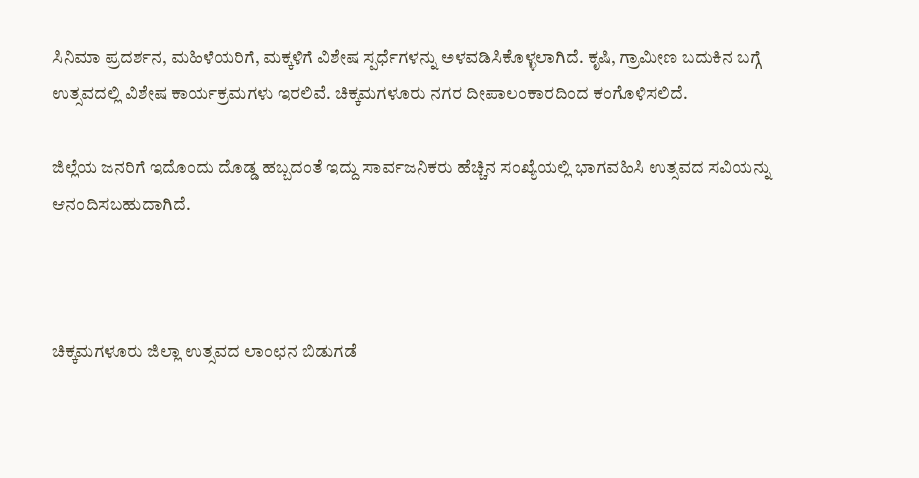ಸಿನಿಮಾ ಪ್ರದರ್ಶನ, ಮಹಿಳೆಯರಿಗೆ, ಮಕ್ಕಳಿಗೆ ವಿಶೇಷ ಸ್ಪರ್ಧೆಗಳನ್ನು ಅಳವಡಿಸಿಕೊಳ್ಳಲಾಗಿದೆ. ಕೃಷಿ, ಗ್ರಾಮೀಣ ಬದುಕಿನ ಬಗ್ಗೆ ಉತ್ಸವದಲ್ಲಿ ವಿಶೇಷ ಕಾರ್ಯಕ್ರಮಗಳು ಇರಲಿವೆ. ಚಿಕ್ಕಮಗಳೂರು ನಗರ ದೀಪಾಲಂಕಾರದಿಂದ ಕಂಗೊಳಿಸಲಿದೆ.

ಜಿಲ್ಲೆಯ ಜನರಿಗೆ ಇದೊಂದು ದೊಡ್ಡ ಹಬ್ಬದಂತೆ ಇದ್ದು ಸಾರ್ವಜನಿಕರು ಹೆಚ್ಚಿನ ಸಂಖ್ಯೆಯಲ್ಲಿ ಭಾಗವಹಿಸಿ ಉತ್ಸವದ ಸವಿಯನ್ನು ಆನಂದಿಸಬಹುದಾಗಿದೆ.



ಚಿಕ್ಕಮಗಳೂರು ಜಿಲ್ಲಾ ಉತ್ಸವದ ಲಾಂಛನ ಬಿಡುಗಡೆ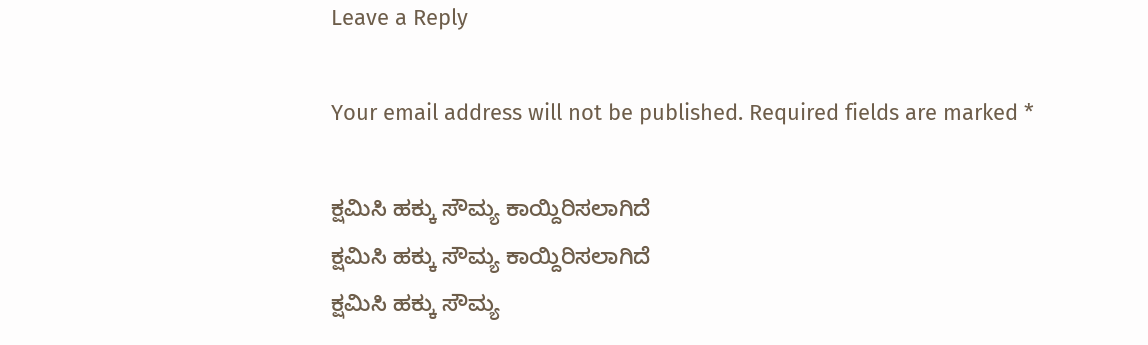Leave a Reply

Your email address will not be published. Required fields are marked *

ಕ್ಷಮಿಸಿ ಹಕ್ಕು ಸೌಮ್ಯ ಕಾಯ್ದಿರಿಸಲಾಗಿದೆ
ಕ್ಷಮಿಸಿ ಹಕ್ಕು ಸೌಮ್ಯ ಕಾಯ್ದಿರಿಸಲಾಗಿದೆ
ಕ್ಷಮಿಸಿ ಹಕ್ಕು ಸೌಮ್ಯ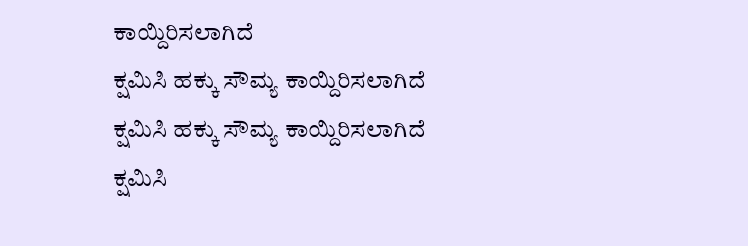ಕಾಯ್ದಿರಿಸಲಾಗಿದೆ
ಕ್ಷಮಿಸಿ ಹಕ್ಕು ಸೌಮ್ಯ ಕಾಯ್ದಿರಿಸಲಾಗಿದೆ
ಕ್ಷಮಿಸಿ ಹಕ್ಕು ಸೌಮ್ಯ ಕಾಯ್ದಿರಿಸಲಾಗಿದೆ
ಕ್ಷಮಿಸಿ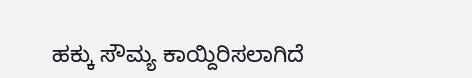ಹಕ್ಕು ಸೌಮ್ಯ ಕಾಯ್ದಿರಿಸಲಾಗಿದೆ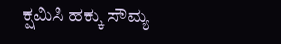ಕ್ಷಮಿಸಿ ಹಕ್ಕು ಸೌಮ್ಯ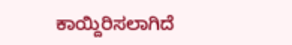ಕಾಯ್ದಿರಿಸಲಾಗಿದೆ